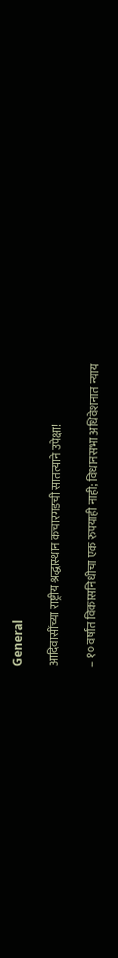General

आदिवासींच्या राष्ट्रीय श्रद्धास्थान कचारगडची सातत्याने उपेक्षा!

– १० वर्षांत विकासनिधीचा एक रुपयाही नाही; विधानसभा अधिवेशनात न्याय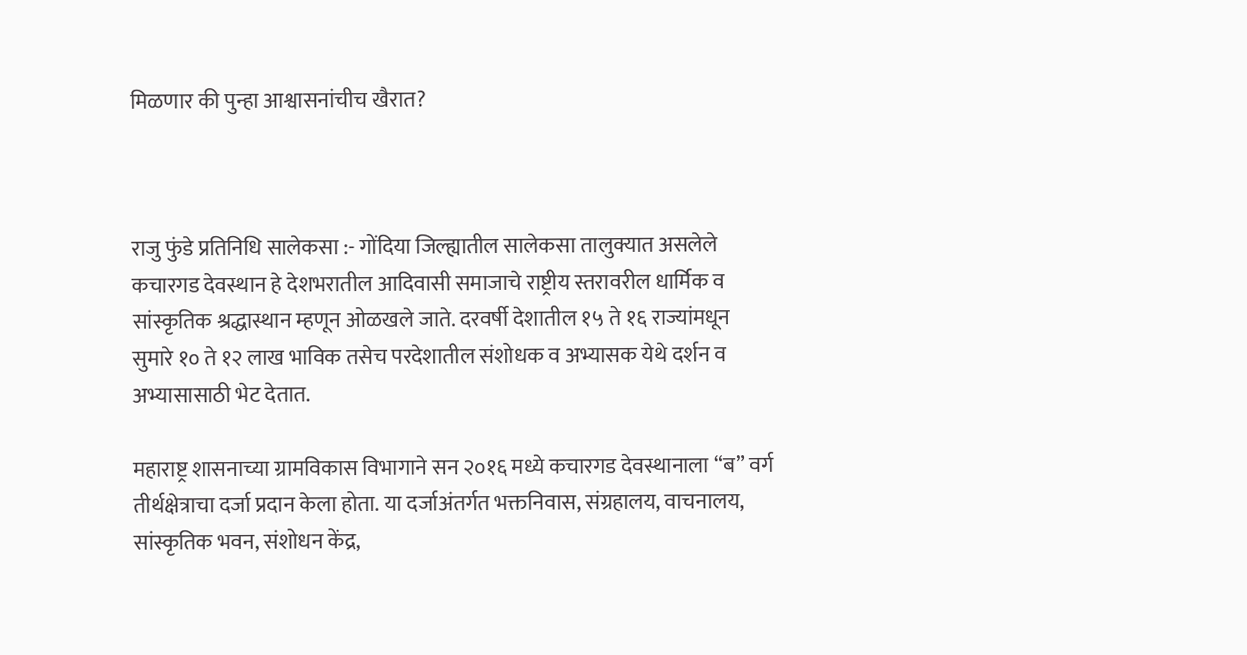मिळणार की पुन्हा आश्वासनांचीच खैरात?



राजु फुंडे प्रतिनिधि सालेकसा :- गोंदिया जिल्ह्यातील सालेकसा तालुक्यात असलेले कचारगड देवस्थान हे देशभरातील आदिवासी समाजाचे राष्ट्रीय स्तरावरील धार्मिक व सांस्कृतिक श्रद्धास्थान म्हणून ओळखले जाते. दरवर्षी देशातील १५ ते १६ राज्यांमधून सुमारे १० ते १२ लाख भाविक तसेच परदेशातील संशोधक व अभ्यासक येथे दर्शन व अभ्यासासाठी भेट देतात.

महाराष्ट्र शासनाच्या ग्रामविकास विभागाने सन २०१६ मध्ये कचारगड देवस्थानाला “ब” वर्ग तीर्थक्षेत्राचा दर्जा प्रदान केला होता. या दर्जाअंतर्गत भक्तनिवास, संग्रहालय, वाचनालय, सांस्कृतिक भवन, संशोधन केंद्र,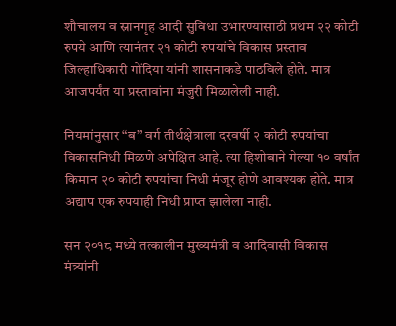शौचालय व स्नानगृह आदी सुविधा उभारण्यासाठी प्रथम २२ कोटी रुपये आणि त्यानंतर २१ कोटी रुपयांचे विकास प्रस्ताव जिल्हाधिकारी गोंदिया यांनी शासनाकडे पाठविले होते. मात्र आजपर्यंत या प्रस्तावांना मंजुरी मिळालेली नाही.

नियमांनुसार “ब” वर्ग तीर्थक्षेत्राला दरवर्षी २ कोटी रुपयांचा विकासनिधी मिळणे अपेक्षित आहे. त्या हिशोबाने गेल्या १० वर्षांत किमान २० कोटी रुपयांचा निधी मंजूर होणे आवश्यक होते. मात्र अद्याप एक रुपयाही निधी प्राप्त झालेला नाही.

सन २०१८ मध्ये तत्कालीन मुख्यमंत्री व आदिवासी विकास मंत्र्यांनी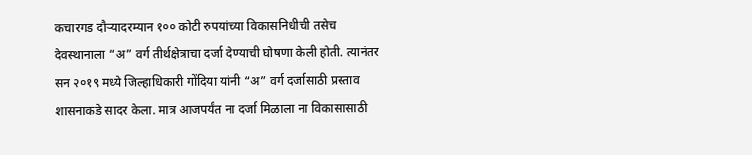कचारगड दौऱ्यादरम्यान १०० कोटी रुपयांच्या विकासनिधीची तसेच देवस्थानाला “अ” वर्ग तीर्थक्षेत्राचा दर्जा देण्याची घोषणा केली होती. त्यानंतर सन २०१९ मध्ये जिल्हाधिकारी गोंदिया यांनी “अ” वर्ग दर्जासाठी प्रस्ताव शासनाकडे सादर केला. मात्र आजपर्यंत ना दर्जा मिळाला ना विकासासाठी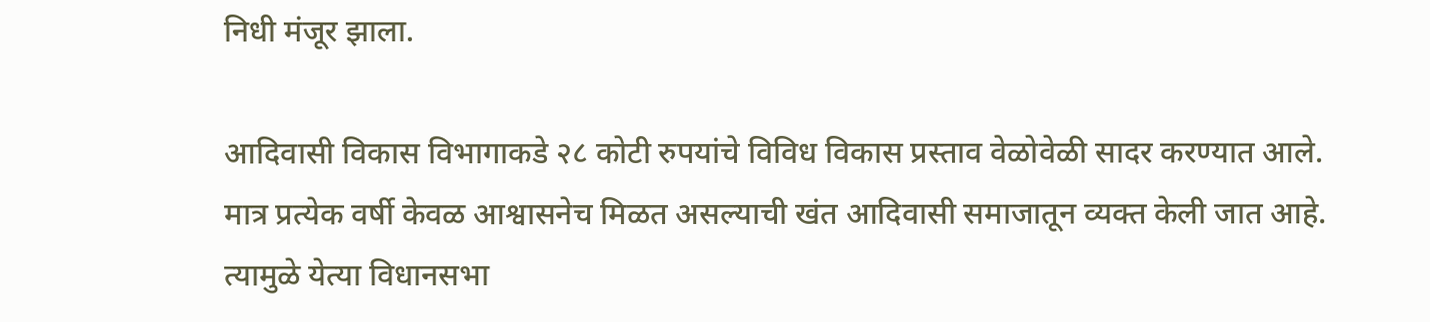निधी मंजूर झाला.

आदिवासी विकास विभागाकडे २८ कोटी रुपयांचे विविध विकास प्रस्ताव वेळोवेळी सादर करण्यात आले. मात्र प्रत्येक वर्षी केवळ आश्वासनेच मिळत असल्याची खंत आदिवासी समाजातून व्यक्त केली जात आहे. त्यामुळे येत्या विधानसभा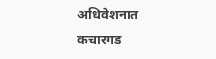अधिवेशनात कचारगड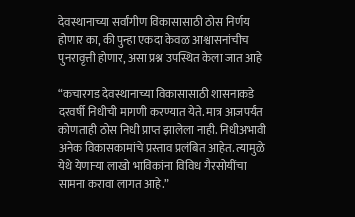देवस्थानाच्या सर्वांगीण विकासासाठी ठोस निर्णय होणार का, की पुन्हा एकदा केवळ आश्वासनांचीच पुनरावृत्ती होणार, असा प्रश्न उपस्थित केला जात आहे

“कचारगड देवस्थानाच्या विकासासाठी शासनाकडे दरवर्षी निधीची मागणी करण्यात येते. मात्र आजपर्यंत कोणताही ठोस निधी प्राप्त झालेला नाही. निधीअभावी अनेक विकासकामांचे प्रस्ताव प्रलंबित आहेत. त्यामुळे येथे येणाऱ्या लाखो भाविकांना विविध गैरसोयींचा सामना करावा लागत आहे.”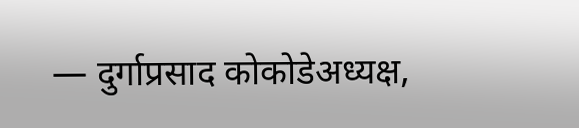— दुर्गाप्रसाद कोकोडेअध्यक्ष,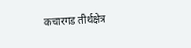कचारगड तीर्थक्षेत्र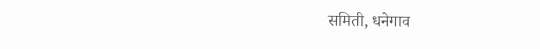समिती, धनेगाव